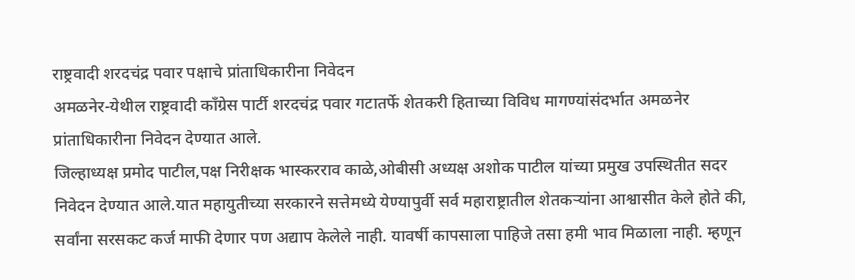राष्ट्रवादी शरदचंद्र पवार पक्षाचे प्रांताधिकारीना निवेदन
अमळनेर-येथील राष्ट्रवादी काँग्रेस पार्टी शरदचंद्र पवार गटातर्फे शेतकरी हिताच्या विविध मागण्यांसंदर्भात अमळनेर प्रांताधिकारीना निवेदन देण्यात आले.
जिल्हाध्यक्ष प्रमोद पाटील,पक्ष निरीक्षक भास्करराव काळे,ओबीसी अध्यक्ष अशोक पाटील यांच्या प्रमुख उपस्थितीत सदर निवेदन देण्यात आले.यात महायुतीच्या सरकारने सत्तेमध्ये येण्यापुर्वी सर्व महाराष्ट्रातील शेतकऱ्यांना आश्वासीत केले होते की, सर्वांना सरसकट कर्ज माफी देणार पण अद्याप केलेले नाही. यावर्षी कापसाला पाहिजे तसा हमी भाव मिळाला नाही. म्हणून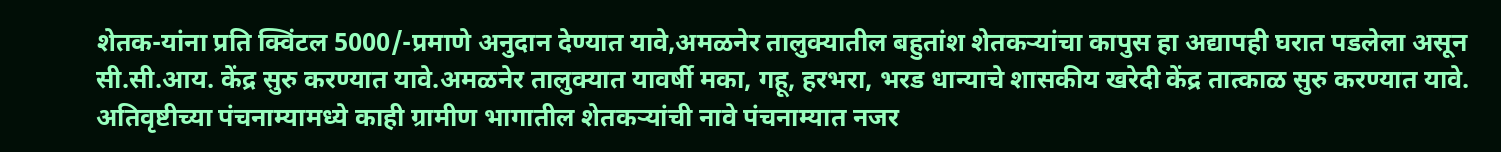शेतक-यांना प्रति क्विंटल 5000/-प्रमाणे अनुदान देण्यात यावे,अमळनेर तालुक्यातील बहुतांश शेतकऱ्यांचा कापुस हा अद्यापही घरात पडलेला असून सी.सी.आय. केंद्र सुरु करण्यात यावे.अमळनेर तालुक्यात यावर्षी मका, गहू, हरभरा, भरड धान्याचे शासकीय खरेदी केंद्र तात्काळ सुरु करण्यात यावे. अतिवृष्टीच्या पंचनाम्यामध्ये काही ग्रामीण भागातील शेतकऱ्यांची नावे पंचनाम्यात नजर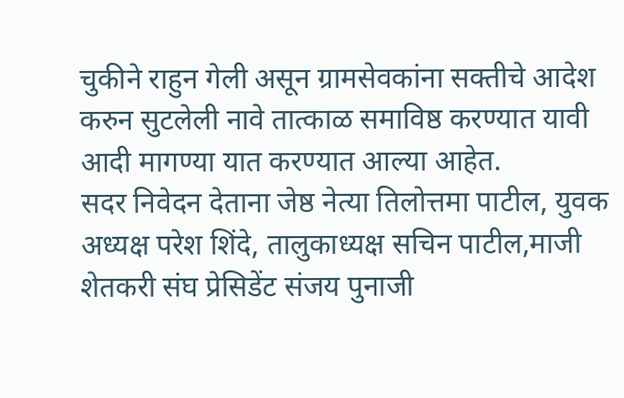चुकीने राहुन गेली असून ग्रामसेवकांना सक्तीचे आदेश करुन सुटलेली नावे तात्काळ समाविष्ठ करण्यात यावी आदी मागण्या यात करण्यात आल्या आहेत.
सदर निवेदन देताना जेष्ठ नेत्या तिलोत्तमा पाटील, युवक अध्यक्ष परेश शिंदे, तालुकाध्यक्ष सचिन पाटील,माजी शेतकरी संघ प्रेसिडेंट संजय पुनाजी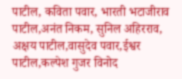पाटील, कविता पवार, भारती भटाजीराव पाटील,अनंत निकम, सुनिल अहिरराव, अक्षय पाटील,वासुदेव पवार,ईश्वर पाटील,कल्पेश गुजर विनोद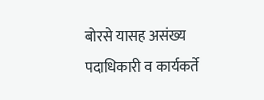बोरसे यासह असंख्य पदाधिकारी व कार्यकर्ते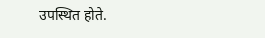उपस्थित होते.